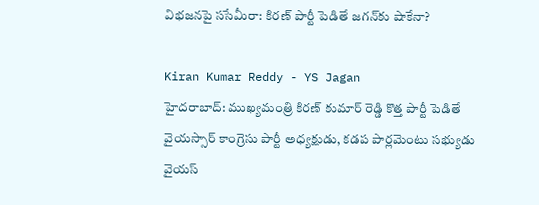విభజనపై ససేమీరా: కిరణ్ పార్టీ పెడితే జగన్‌కు షాకేనా?

Kiran Kumar Reddy - YS Jagan
హైదరాబాద్: ముఖ్యమంత్రి కిరణ్ కుమార్ రెడ్డి కొత్త పార్టీ పెడితే వైయస్సార్ కాంగ్రెసు పార్టీ అధ్యక్షుడు, కడప పార్లమెంటు సభ్యుడు వైయస్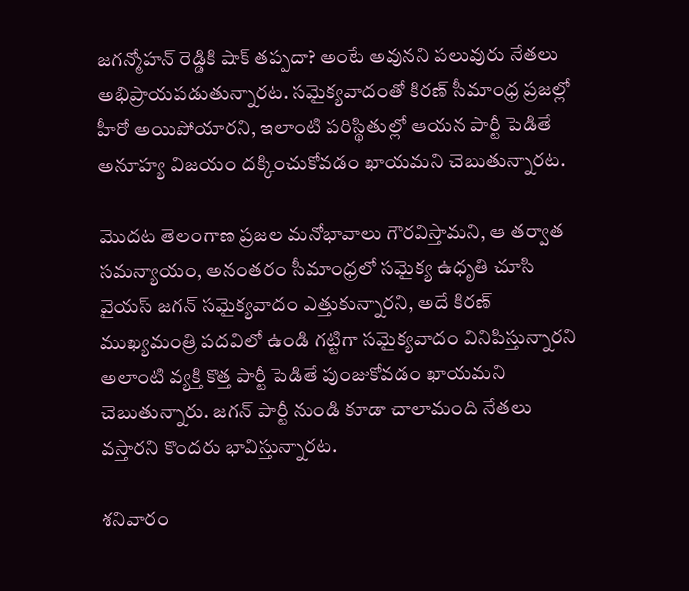జగన్మోహన్ రెడ్డికి షాక్ తప్పదా? అంటే అవునని పలువురు నేతలు అభిప్రాయపడుతున్నారట. సమైక్యవాదంతో కిరణ్ సీమాంధ్ర ప్రజల్లో హీరో అయిపోయారని, ఇలాంటి పరిస్థితుల్లో ఆయన పార్టీ పెడితే అనూహ్య విజయం దక్కించుకోవడం ఖాయమని చెబుతున్నారట.

మొదట తెలంగాణ ప్రజల మనోభావాలు గౌరవిస్తామని, ఆ తర్వాత సమన్యాయం, అనంతరం సీమాంధ్రలో సమైక్య ఉధృతి చూసి వైయస్ జగన్ సమైక్యవాదం ఎత్తుకున్నారని, అదే కిరణ్ ముఖ్యమంత్రి పదవిలో ఉండి గట్టిగా సమైక్యవాదం వినిపిస్తున్నారని అలాంటి వ్యక్తి కొత్త పార్టీ పెడితే పుంజుకోవడం ఖాయమని చెబుతున్నారు. జగన్ పార్టీ నుండి కూడా చాలామంది నేతలు వస్తారని కొందరు భావిస్తున్నారట.

శనివారం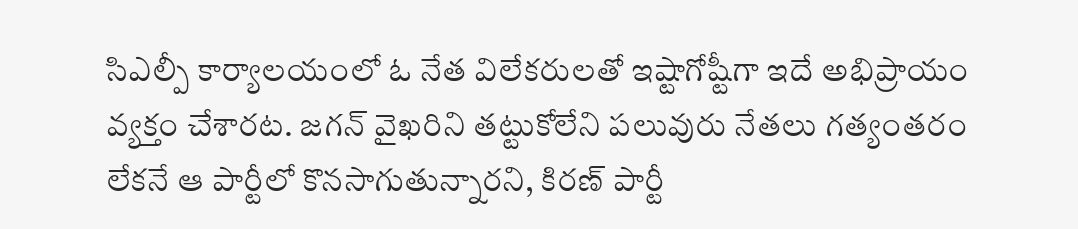సిఎల్పీ కార్యాలయంలో ఓ నేత విలేకరులతో ఇష్టాగోష్టీగా ఇదే అభిప్రాయం వ్యక్తం చేశారట. జగన్ వైఖరిని తట్టుకోలేని పలువురు నేతలు గత్యంతరం లేకనే ఆ పార్టీలో కొనసాగుతున్నారని, కిరణ్ పార్టీ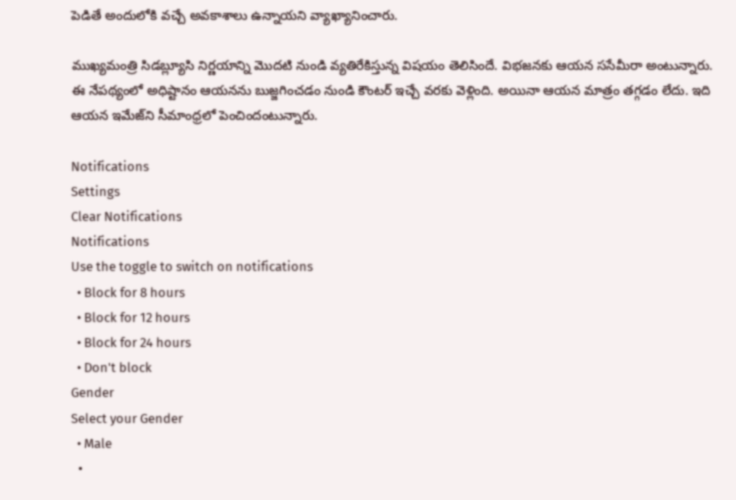పెడితే అందులోకి వచ్చే అవకాశాలు ఉన్నాయని వ్యాఖ్యానించారు.

ముఖ్యమంత్రి సిడబ్ల్యూసి నిర్ణయాన్ని మొదటి నుండి వ్యతిరేకిస్తున్న విషయం తెలిసిందే. విభజనకు ఆయన ససేమీరా అంటున్నారు. ఈ నేపథ్యంలో అధిష్టానం ఆయనను బుజ్జగించడం నుండి కౌంటర్ ఇచ్చే వరకు వెళ్లింది. అయినా ఆయన మాత్రం తగ్గడం లేదు. ఇది ఆయన ఇమేజ్‌ని సీమాంధ్రలో పెంచిందంటున్నారు.

Notifications
Settings
Clear Notifications
Notifications
Use the toggle to switch on notifications
  • Block for 8 hours
  • Block for 12 hours
  • Block for 24 hours
  • Don't block
Gender
Select your Gender
  • Male
  •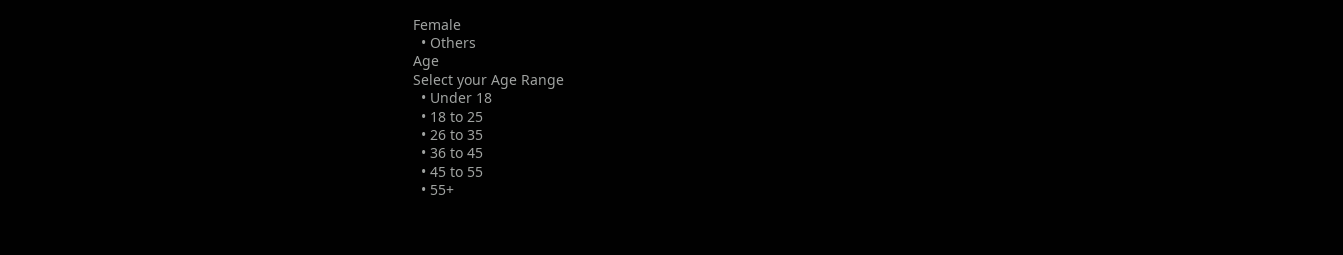Female
  • Others
Age
Select your Age Range
  • Under 18
  • 18 to 25
  • 26 to 35
  • 36 to 45
  • 45 to 55
  • 55+